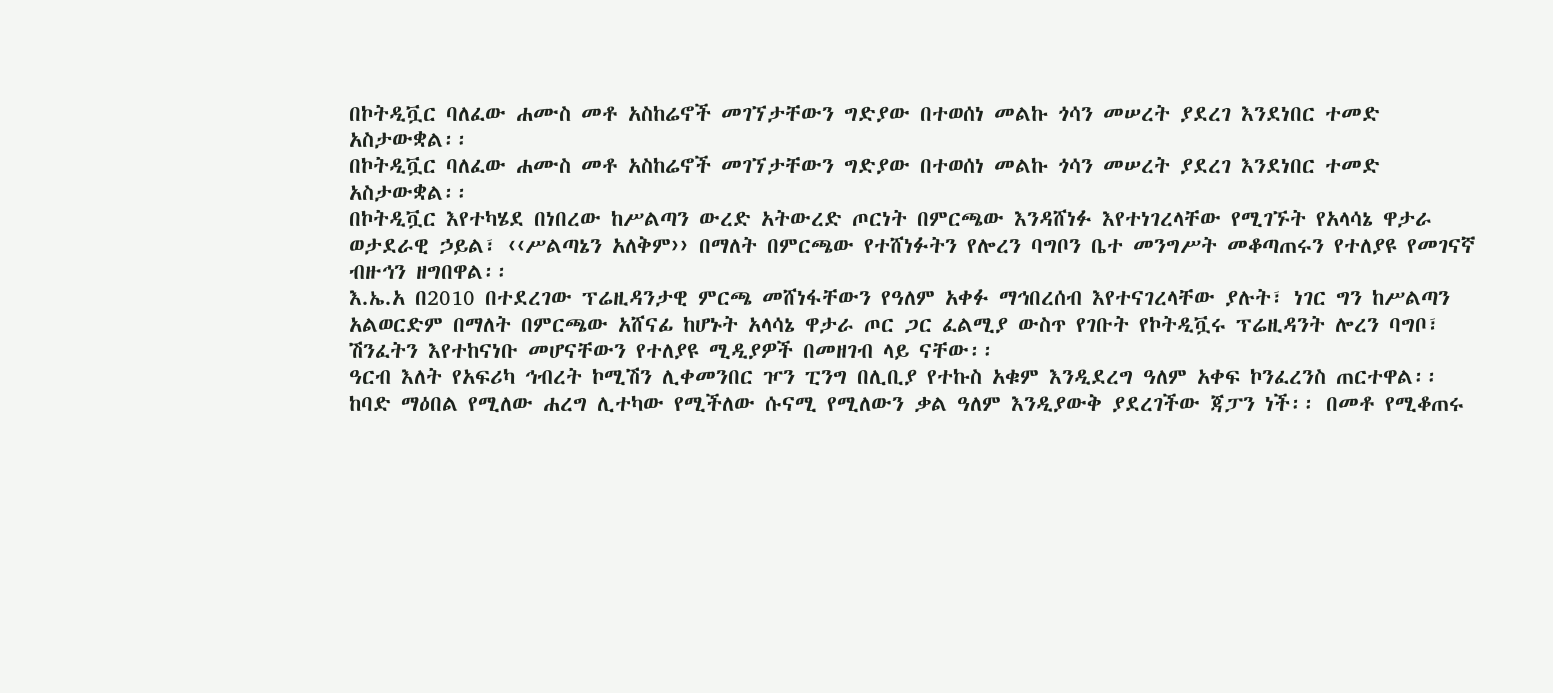በኮትዲቯር ባለፈው ሐሙስ መቶ አስከሬኖች መገኘታቸውን ግድያው በተወሰነ መልኩ ጎሳን መሠረት ያደረገ እንደነበር ተመድ አስታውቋል፡፡
በኮትዲቯር ባለፈው ሐሙስ መቶ አስከሬኖች መገኘታቸውን ግድያው በተወሰነ መልኩ ጎሳን መሠረት ያደረገ እንደነበር ተመድ አስታውቋል፡፡
በኮትዲቯር እየተካሄደ በነበረው ከሥልጣን ውረድ አትውረድ ጦርነት በምርጫው እንዳሸነፉ እየተነገረላቸው የሚገኙት የአላሳኔ ዋታራ ወታደራዊ ኃይል፣ ‹‹ሥልጣኔን አለቅም›› በማለት በምርጫው የተሸነፉትን የሎረን ባግቦን ቤተ መንግሥት መቆጣጠሩን የተለያዩ የመገናኛ ብዙኅን ዘግበዋል፡፡
እ.ኤ.አ በ2010 በተደረገው ፕሬዚዳንታዊ ምርጫ መሸነፋቸውን የዓለም አቀፉ ማኅበረሰብ እየተናገረላቸው ያሉት፣ ነገር ግን ከሥልጣን አልወርድም በማለት በምርጫው አሸናፊ ከሆኑት አላሳኔ ዋታራ ጦር ጋር ፈልሚያ ውስጥ የገቡት የኮትዲቯሩ ፕሬዚዳንት ሎረን ባግቦ፣ ሽንፈትን እየተከናነቡ መሆናቸውን የተለያዩ ሚዲያዎች በመዘገብ ላይ ናቸው፡፡
ዓርብ እለት የአፍሪካ ኅብረት ኮሚሽን ሊቀመንበር ዦን ፒንግ በሊቢያ የተኩስ አቁም እንዲደረግ ዓለም አቀፍ ኮንፈረንስ ጠርተዋል፡፡
ከባድ ማዕበል የሚለው ሐረግ ሊተካው የሚችለው ሱናሚ የሚለውን ቃል ዓለም እንዲያውቅ ያደረገችው ጃፓን ነች፡፡ በመቶ የሚቆጠሩ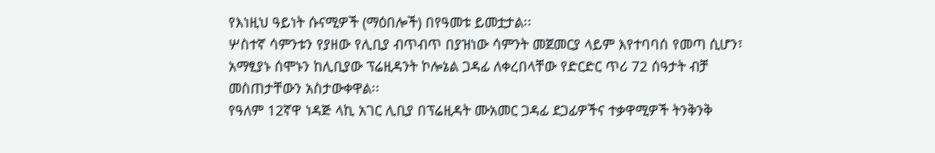የእነዚህ ዓይነት ሱናሚዎች (ማዕበሎች) በየዓመቱ ይመቷታል፡፡
ሦስተኛ ሳምንቱን የያዘው የሊቢያ ብጥብጥ በያዝነው ሳምንት መጀመርያ ላይም እየተባባሰ የመጣ ሲሆን፣ አማፂያኑ ሰሞኑን ከሊቢያው ፕሬዚዳንት ኮሎኔል ጋዳፊ ለቀረበላቸው የድርድር ጥሪ 72 ሰዓታት ብቻ መስጠታቸውን አስታውቀዋል፡፡
የዓለም 12ኛዋ ነዳጅ ላኪ አገር ሊቢያ በፕሬዚዳት ሙአመር ጋዳፊ ደጋፊዎችና ተቃዋሚዎች ትንቅንቅ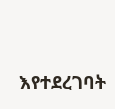እየተደረገባት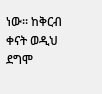ነው፡፡ ከቅርብ ቀናት ወዲህ ደግሞ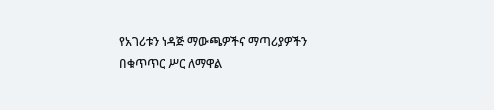የአገሪቱን ነዳጅ ማውጫዎችና ማጣሪያዎችን በቁጥጥር ሥር ለማዋል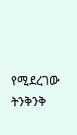የሚደረገው ትንቅንቅ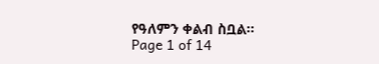የዓለምን ቀልብ ስቧል፡፡
Page 1 of 14